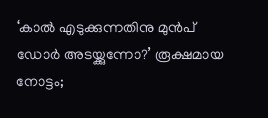‘കാൽ എടുക്കുന്നതിനു മുൻപ് ഡോർ അടയ്ക്കുന്നോ?’ രൂക്ഷമായ നോട്ടം;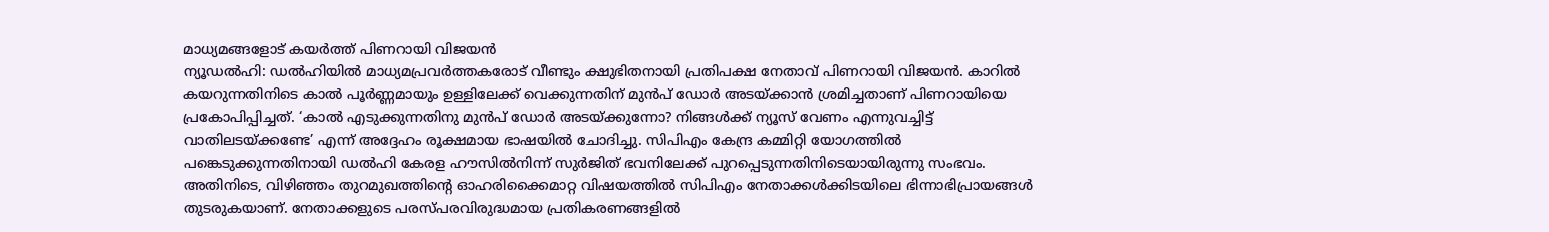മാധ്യമങ്ങളോട് കയർത്ത് പിണറായി വിജയൻ
ന്യൂഡൽഹി: ഡൽഹിയിൽ മാധ്യമപ്രവർത്തകരോട് വീണ്ടും ക്ഷുഭിതനായി പ്രതിപക്ഷ നേതാവ് പിണറായി വിജയൻ. കാറിൽ കയറുന്നതിനിടെ കാൽ പൂർണ്ണമായും ഉള്ളിലേക്ക് വെക്കുന്നതിന് മുൻപ് ഡോർ അടയ്ക്കാൻ ശ്രമിച്ചതാണ് പിണറായിയെ പ്രകോപിപ്പിച്ചത്. ‘കാൽ എടുക്കുന്നതിനു മുൻപ് ഡോർ അടയ്ക്കുന്നോ? നിങ്ങൾക്ക് ന്യൂസ് വേണം എന്നുവച്ചിട്ട് വാതിലടയ്ക്കണ്ടേ’ എന്ന് അദ്ദേഹം രൂക്ഷമായ ഭാഷയിൽ ചോദിച്ചു. സിപിഎം കേന്ദ്ര കമ്മിറ്റി യോഗത്തിൽ പങ്കെടുക്കുന്നതിനായി ഡൽഹി കേരള ഹൗസിൽനിന്ന് സുർജിത് ഭവനിലേക്ക് പുറപ്പെടുന്നതിനിടെയായിരുന്നു സംഭവം.
അതിനിടെ, വിഴിഞ്ഞം തുറമുഖത്തിന്റെ ഓഹരിക്കൈമാറ്റ വിഷയത്തിൽ സിപിഎം നേതാക്കൾക്കിടയിലെ ഭിന്നാഭിപ്രായങ്ങൾ തുടരുകയാണ്. നേതാക്കളുടെ പരസ്പരവിരുദ്ധമായ പ്രതികരണങ്ങളിൽ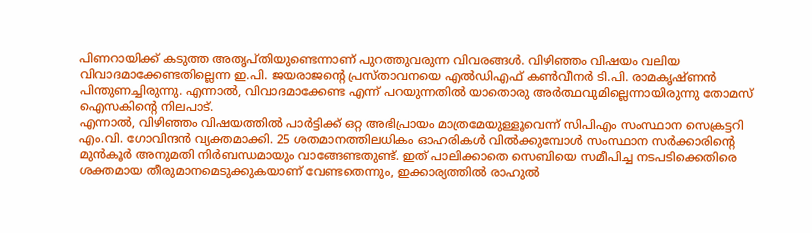പിണറായിക്ക് കടുത്ത അതൃപ്തിയുണ്ടെന്നാണ് പുറത്തുവരുന്ന വിവരങ്ങൾ. വിഴിഞ്ഞം വിഷയം വലിയ വിവാദമാക്കേണ്ടതില്ലെന്ന ഇ.പി. ജയരാജന്റെ പ്രസ്താവനയെ എൽഡിഎഫ് കൺവീനർ ടി.പി. രാമകൃഷ്ണൻ പിന്തുണച്ചിരുന്നു. എന്നാൽ, വിവാദമാക്കേണ്ട എന്ന് പറയുന്നതിൽ യാതൊരു അർത്ഥവുമില്ലെന്നായിരുന്നു തോമസ് ഐസകിന്റെ നിലപാട്.
എന്നാൽ, വിഴിഞ്ഞം വിഷയത്തിൽ പാർട്ടിക്ക് ഒറ്റ അഭിപ്രായം മാത്രമേയുള്ളൂവെന്ന് സിപിഎം സംസ്ഥാന സെക്രട്ടറി എം.വി. ഗോവിന്ദൻ വ്യക്തമാക്കി. 25 ശതമാനത്തിലധികം ഓഹരികൾ വിൽക്കുമ്പോൾ സംസ്ഥാന സർക്കാരിന്റെ മുൻകൂർ അനുമതി നിർബന്ധമായും വാങ്ങേണ്ടതുണ്ട്. ഇത് പാലിക്കാതെ സെബിയെ സമീപിച്ച നടപടിക്കെതിരെ ശക്തമായ തീരുമാനമെടുക്കുകയാണ് വേണ്ടതെന്നും, ഇക്കാര്യത്തിൽ രാഹുൽ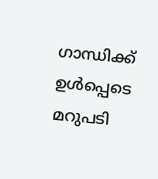ഗാന്ധിക്ക് ഉൾപ്പെടെ മറുപടി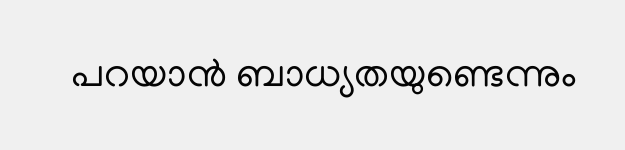പറയാൻ ബാധ്യതയുണ്ടെന്നും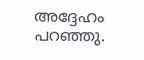അദ്ദേഹം പറഞ്ഞു.